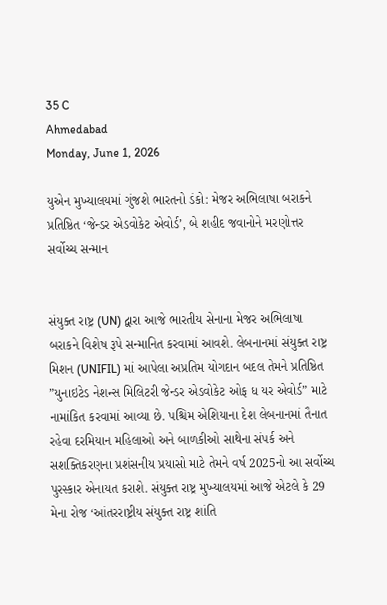35 C
Ahmedabad
Monday, June 1, 2026

યુએન મુખ્યાલયમાં ગુંજશે ભારતનો ડંકો: મેજર અભિલાષા બરાકને પ્રતિષ્ઠિત ‘જેન્ડર એડવોકેટ એવોર્ડ’, બે શહીદ જવાનોને મરણોત્તર સર્વોચ્ચ સન્માન


સંયુક્ત રાષ્ટ્ર (UN) દ્વારા આજે ભારતીય સેનાના મેજર અભિલાષા બરાકને વિશેષ રૂપે સન્માનિત કરવામાં આવશે. લેબનાનમાં સંયુક્ત રાષ્ટ્ર મિશન (UNIFIL) માં આપેલા અપ્રતિમ યોગદાન બદલ તેમને પ્રતિષ્ઠિત ”યુનાઇટેડ નેશન્સ મિલિટરી જેન્ડર એડવોકેટ ઓફ ધ યર એવોર્ડ” માટે નામાંકિત કરવામાં આવ્યા છે. પશ્ચિમ એશિયાના દેશ લેબનાનમાં તૈનાત રહેવા દરમિયાન મહિલાઓ અને બાળકીઓ સાથેના સંપર્ક અને સશક્તિકરણના પ્રશંસનીય પ્રયાસો માટે તેમને વર્ષ 2025નો આ સર્વોચ્ચ પુરસ્કાર એનાયત કરાશે. સંયુક્ત રાષ્ટ્ર મુખ્યાલયમાં આજે એટલે કે 29 મેના રોજ ‘આંતરરાષ્ટ્રીય સંયુક્ત રાષ્ટ્ર શાંતિ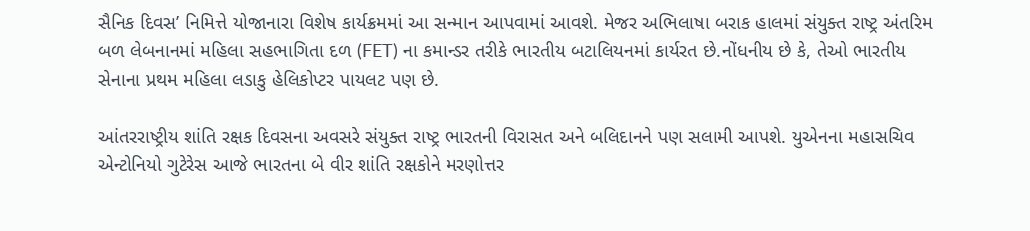સૈનિક દિવસ’ નિમિત્તે યોજાનારા વિશેષ કાર્યક્રમમાં આ સન્માન આપવામાં આવશે. મેજર અભિલાષા બરાક હાલમાં સંયુક્ત રાષ્ટ્ર અંતરિમ બળ લેબનાનમાં મહિલા સહભાગિતા દળ (FET) ના કમાન્ડર તરીકે ભારતીય બટાલિયનમાં કાર્યરત છે.નોંધનીય છે કે, તેઓ ભારતીય સેનાના પ્રથમ મહિલા લડાકુ હેલિકોપ્ટર પાયલટ પણ છે.

આંતરરાષ્ટ્રીય શાંતિ રક્ષક દિવસના અવસરે સંયુક્ત રાષ્ટ્ર ભારતની વિરાસત અને બલિદાનને પણ સલામી આપશે. યુએનના મહાસચિવ એન્ટોનિયો ગુટેરેસ આજે ભારતના બે વીર શાંતિ રક્ષકોને મરણોત્તર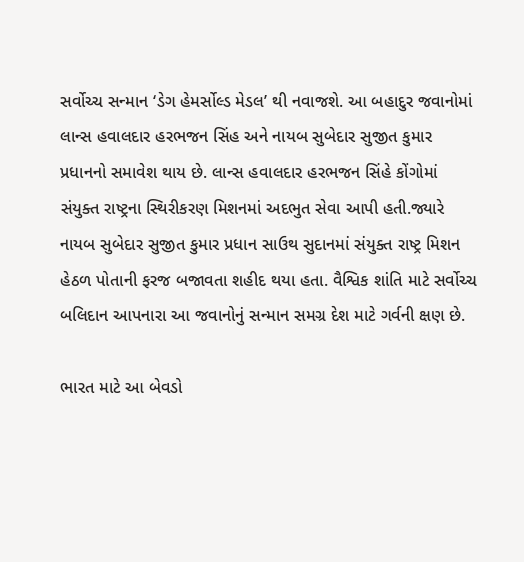સર્વોચ્ચ સન્માન ‘ડેગ હેમર્સોલ્ડ મેડલ’ થી નવાજશે. આ બહાદુર જવાનોમાં લાન્સ હવાલદાર હરભજન સિંહ અને નાયબ સુબેદાર સુજીત કુમાર પ્રધાનનો સમાવેશ થાય છે. લાન્સ હવાલદાર હરભજન સિંહે કોંગોમાં સંયુક્ત રાષ્ટ્રના સ્થિરીકરણ મિશનમાં અદભુત સેવા આપી હતી.જ્યારે નાયબ સુબેદાર સુજીત કુમાર પ્રધાન સાઉથ સુદાનમાં સંયુક્ત રાષ્ટ્ર મિશન હેઠળ પોતાની ફરજ બજાવતા શહીદ થયા હતા. વૈશ્વિક શાંતિ માટે સર્વોચ્ચ બલિદાન આપનારા આ જવાનોનું સન્માન સમગ્ર દેશ માટે ગર્વની ક્ષણ છે.

ભારત માટે આ બેવડો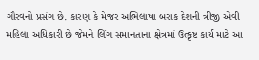ગૌરવનો પ્રસંગ છે. કારણ કે મેજર અભિલાષા બરાક દેશની ત્રીજી એવી મહિલા અધિકારી છે જેમને લિંગ સમાનતાના ક્ષેત્રમાં ઉત્કૃષ્ટ કાર્ય માટે આ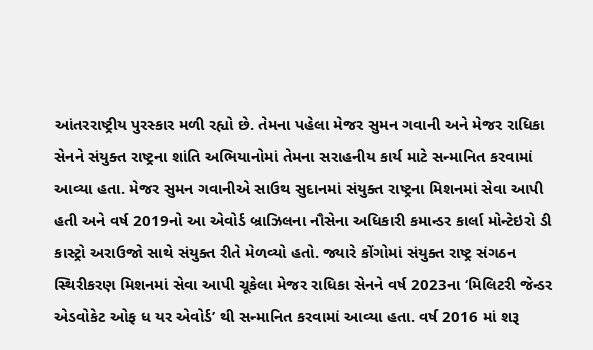આંતરરાષ્ટ્રીય પુરસ્કાર મળી રહ્યો છે. તેમના પહેલા મેજર સુમન ગવાની અને મેજર રાધિકા સેનને સંયુક્ત રાષ્ટ્રના શાંતિ અભિયાનોમાં તેમના સરાહનીય કાર્ય માટે સન્માનિત કરવામાં આવ્યા હતા. મેજર સુમન ગવાનીએ સાઉથ સુદાનમાં સંયુક્ત રાષ્ટ્રના મિશનમાં સેવા આપી હતી અને વર્ષ 2019નો આ એવોર્ડ બ્રાઝિલના નૌસેના અધિકારી કમાન્ડર કાર્લા મોન્ટેઇરો ડી કાસ્ટ્રો અરાઉજો સાથે સંયુક્ત રીતે મેળવ્યો હતો. જ્યારે કોંગોમાં સંયુક્ત રાષ્ટ્ર સંગઠન સ્થિરીકરણ મિશનમાં સેવા આપી ચૂકેલા મેજર રાધિકા સેનને વર્ષ 2023ના ‘મિલિટરી જેન્ડર એડવોકેટ ઓફ ધ યર એવોર્ડ’ થી સન્માનિત કરવામાં આવ્યા હતા. વર્ષ 2016 માં શરૂ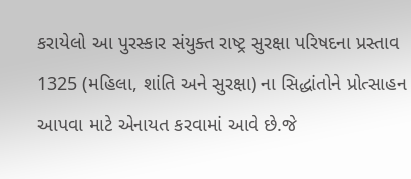કરાયેલો આ પુરસ્કાર સંયુક્ત રાષ્ટ્ર સુરક્ષા પરિષદના પ્રસ્તાવ 1325 (મહિલા, શાંતિ અને સુરક્ષા) ના સિદ્ધાંતોને પ્રોત્સાહન આપવા માટે એનાયત કરવામાં આવે છે.જે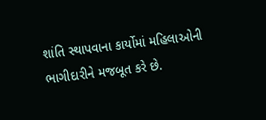શાંતિ સ્થાપવાના કાર્યોમાં મહિલાઓની ભાગીદારીને મજબૂત કરે છે.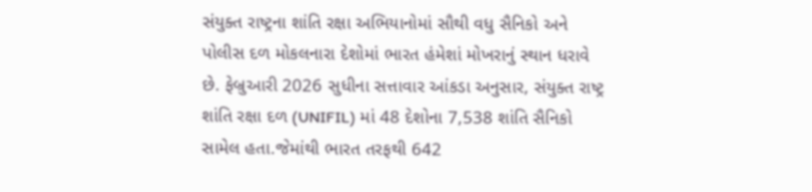સંયુક્ત રાષ્ટ્રના શાંતિ રક્ષા અભિયાનોમાં સૌથી વધુ સૈનિકો અને પોલીસ દળ મોકલનારા દેશોમાં ભારત હંમેશાં મોખરાનું સ્થાન ધરાવે છે. ફેબ્રુઆરી 2026 સુધીના સત્તાવાર આંકડા અનુસાર, સંયુક્ત રાષ્ટ્ર શાંતિ રક્ષા દળ (UNIFIL) માં 48 દેશોના 7,538 શાંતિ સૈનિકો સામેલ હતા.જેમાંથી ભારત તરફથી 642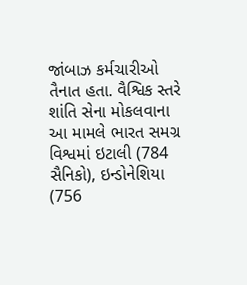જાંબાઝ કર્મચારીઓ તૈનાત હતા. વૈશ્વિક સ્તરે શાંતિ સેના મોકલવાના આ મામલે ભારત સમગ્ર વિશ્વમાં ઇટાલી (784 સૈનિકો), ઇન્ડોનેશિયા (756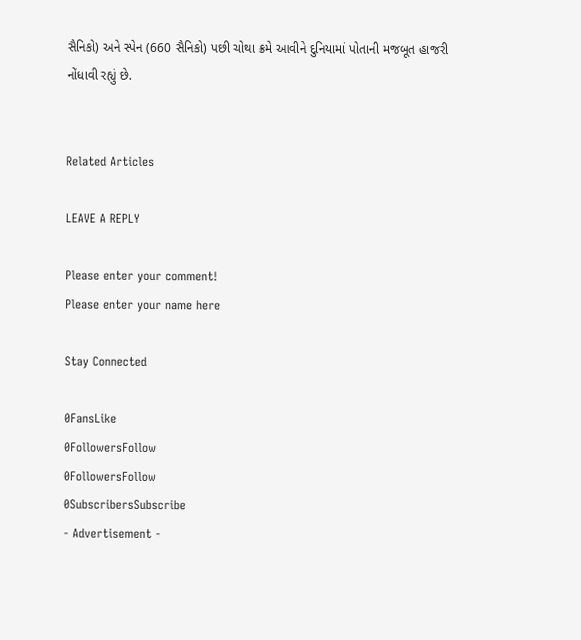સૈનિકો) અને સ્પેન (660 સૈનિકો) પછી ચોથા ક્રમે આવીને દુનિયામાં પોતાની મજબૂત હાજરી નોંધાવી રહ્યું છે.


Related Articles

LEAVE A REPLY

Please enter your comment!
Please enter your name here

Stay Connected

0FansLike
0FollowersFollow
0FollowersFollow
0SubscribersSubscribe
- Advertisement -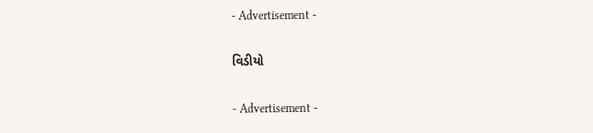- Advertisement -

વિડીયો

- Advertisement -